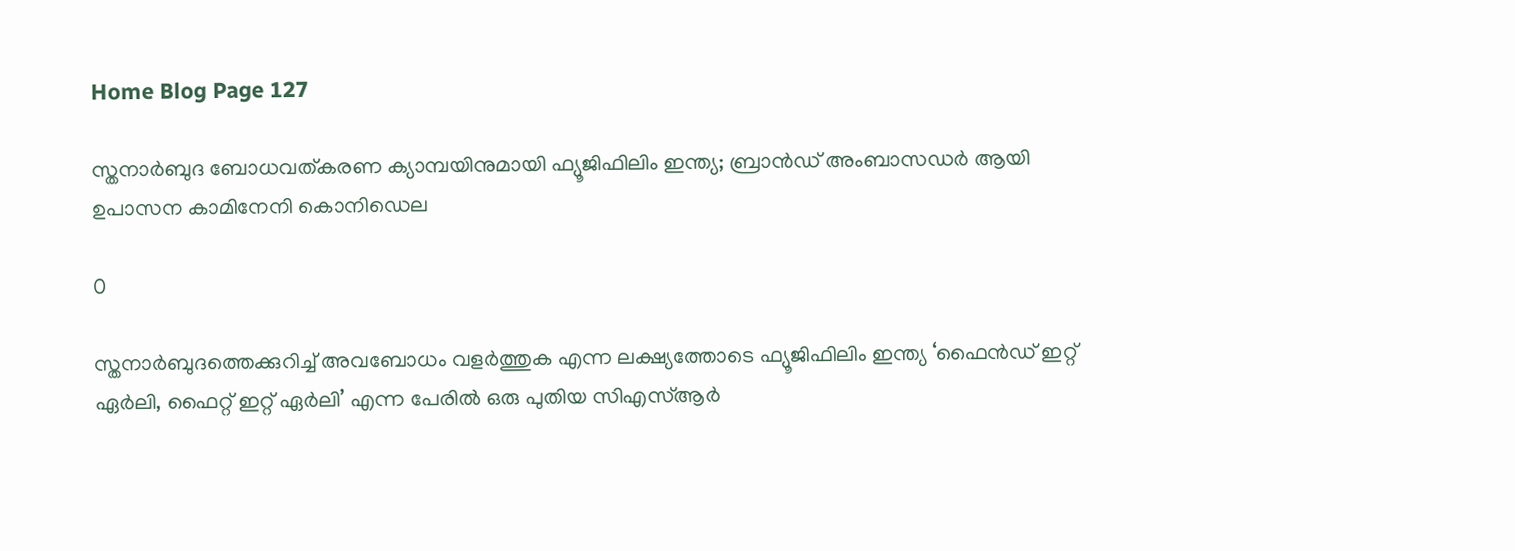Home Blog Page 127

സ്തനാർബുദ ബോധവത്കരണ ക്യാമ്പയിനുമായി ഫ്യൂജിഫിലിം ഇന്ത്യ; ബ്രാൻഡ് അംബാസഡർ ആയി ഉപാസന കാമിനേനി കൊനിഡെല

0

സ്തനാർബുദത്തെക്കുറിച്ച് അവബോധം വളർത്തുക എന്ന ലക്ഷ്യത്തോടെ ഫ്യൂജിഫിലിം ഇന്ത്യ ‘ഫൈൻഡ് ഇറ്റ് ഏർലി, ഫൈറ്റ് ഇറ്റ് ഏർലി’ എന്ന പേരിൽ ഒരു പുതിയ സിഎസ്ആർ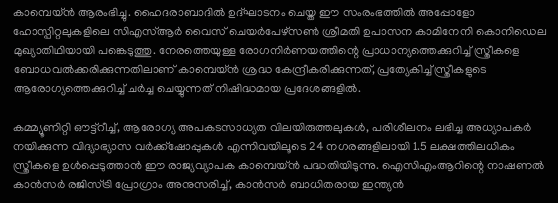കാമ്പെയ്ൻ ആരംഭിച്ചു. ഹൈദരാബാദിൽ ഉദ്ഘാടനം ചെയ്ത ഈ സംരംഭത്തിൽ അപ്പോളോ ഹോസ്പിറ്റലുകളിലെ സിഎസ്ആർ വൈസ് ചെയർപേഴ്സൺ ശ്രീമതി ഉപാസന കാമിനേനി കൊനിഡെല മുഖ്യാതിഥിയായി പങ്കെടുത്തു. നേരത്തെയുള്ള രോഗനിർണയത്തിന്റെ പ്രാധാന്യത്തെക്കുറിച്ച് സ്ത്രീകളെ ബോധവൽക്കരിക്കുന്നതിലാണ് കാമ്പെയ്ൻ ശ്രദ്ധ കേന്ദ്രീകരിക്കുന്നത്, പ്രത്യേകിച്ച് സ്ത്രീകളുടെ ആരോഗ്യത്തെക്കുറിച്ച് ചർച്ച ചെയ്യുന്നത് നിഷിദ്ധമായ പ്രദേശങ്ങളിൽ.

കമ്മ്യൂണിറ്റി ഔട്ട്റീച്ച്, ആരോഗ്യ അപകടസാധ്യത വിലയിരുത്തലുകൾ, പരിശീലനം ലഭിച്ച അധ്യാപകർ നയിക്കുന്ന വിദ്യാഭ്യാസ വർക്ക്ഷോപ്പുകൾ എന്നിവയിലൂടെ 24 നഗരങ്ങളിലായി 1.5 ലക്ഷത്തിലധികം സ്ത്രീകളെ ഉൾപ്പെടുത്താൻ ഈ രാജ്യവ്യാപക കാമ്പെയ്ൻ പദ്ധതിയിടുന്നു. ഐസിഎംആറിന്റെ നാഷണൽ കാൻസർ രജിസ്ട്രി പ്രോഗ്രാം അനുസരിച്ച്, കാൻസർ ബാധിതരായ ഇന്ത്യൻ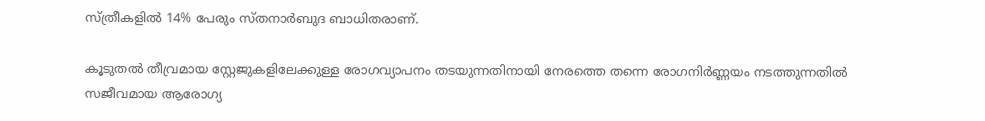സ്ത്രീകളിൽ 14% പേരും സ്തനാർബുദ ബാധിതരാണ്.

കൂടുതൽ തീവ്രമായ സ്റ്റേജുകളിലേക്കുള്ള രോഗവ്യാപനം തടയുന്നതിനായി നേരത്തെ തന്നെ രോഗനിർണ്ണയം നടത്തുന്നതിൽ സജീവമായ ആരോഗ്യ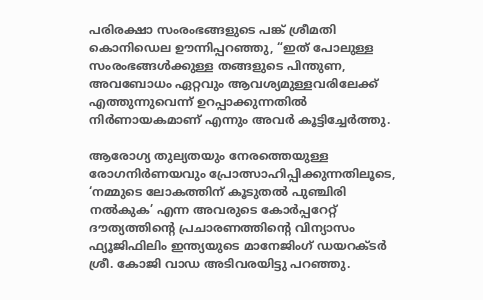പരിരക്ഷാ സംരംഭങ്ങളുടെ പങ്ക് ശ്രീമതി കൊനിഡെല ഊന്നിപ്പറഞ്ഞു, “ഇത് പോലുള്ള സംരംഭങ്ങൾക്കുള്ള തങ്ങളുടെ പിന്തുണ, അവബോധം ഏറ്റവും ആവശ്യമുള്ളവരിലേക്ക് എത്തുന്നുവെന്ന് ഉറപ്പാക്കുന്നതിൽ നിർണായകമാണ് എന്നും അവർ കൂട്ടിച്ചേർത്തു.

ആരോഗ്യ തുല്യതയും നേരത്തെയുള്ള രോഗനിർണയവും പ്രോത്സാഹിപ്പിക്കുന്നതിലൂടെ, ‘നമ്മുടെ ലോകത്തിന് കൂടുതൽ പുഞ്ചിരി നൽകുക’ എന്ന അവരുടെ കോർപ്പറേറ്റ് ദൗത്യത്തിന്റെ പ്രചാരണത്തിന്റെ വിന്യാസം ഫ്യൂജിഫിലിം ഇന്ത്യയുടെ മാനേജിംഗ് ഡയറക്ടർ ശ്രീ. കോജി വാഡ അടിവരയിട്ടു പറഞ്ഞു.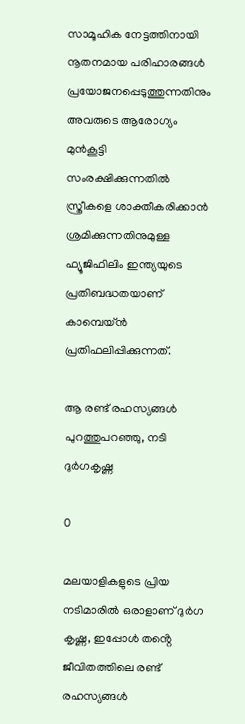സാമൂഹിക നേട്ടത്തിനായി നൂതനമായ പരിഹാരങ്ങൾ പ്രയോജനപ്പെടുത്തുന്നതിനും അവരുടെ ആരോഗ്യം മുൻകൂട്ടി സംരക്ഷിക്കുന്നതിൽ സ്ത്രീകളെ ശാക്തീകരിക്കാൻ ശ്രമിക്കുന്നതിനുമുള്ള ഫ്യൂജിഫിലിം ഇന്ത്യയുടെ പ്രതിബദ്ധതയാണ് കാമ്പെയ്ൻ പ്രതിഫലിപ്പിക്കുന്നത്.

ആ രണ്ട് രഹസ്യങ്ങൾ പുറത്തുപറഞ്ഞു, നടി ദുർഗകൃഷ്ണ

0

മലയാളികളുടെ പ്രിയ നടിമാരിൽ ഒരാളാണ് ദുർഗ കൃഷ്ണ, ഇപ്പോൾ തൻ്റെ ജീവിതത്തിലെ രണ്ട് രഹസ്യങ്ങൾ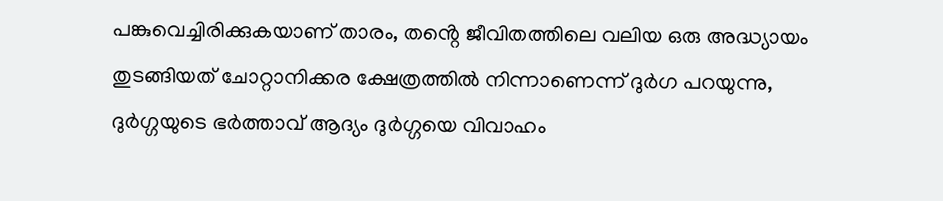പങ്കുവെച്ചിരിക്കുകയാണ് താരം, തൻ്റെ ജീവിതത്തിലെ വലിയ ഒരു അദ്ധ്യായം തുടങ്ങിയത് ചോറ്റാനിക്കര ക്ഷേത്രത്തിൽ നിന്നാണെന്ന് ദുർഗ പറയുന്നു, ദുർഗ്ഗയുടെ ഭർത്താവ് ആദ്യം ദുർഗ്ഗയെ വിവാഹം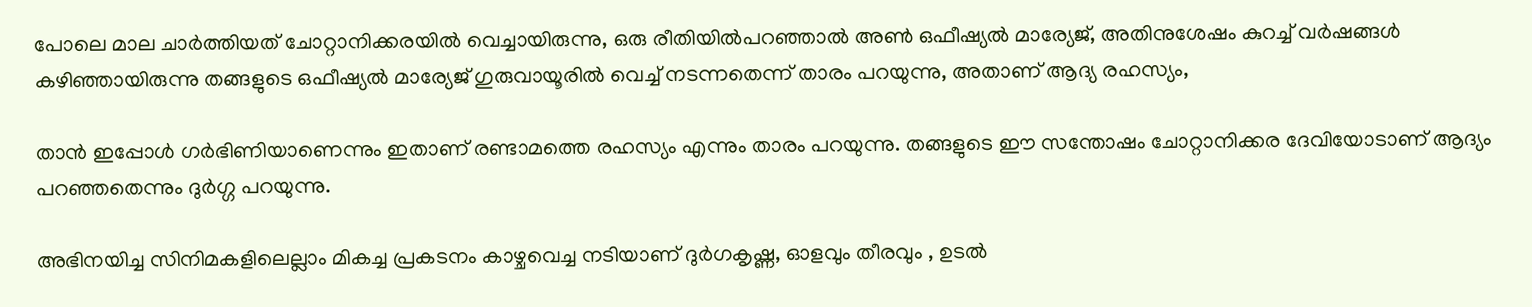പോലെ മാല ചാർത്തിയത് ചോറ്റാനിക്കരയിൽ വെച്ചായിരുന്നു, ഒരു രീതിയിൽപറഞ്ഞാൽ അൺ ഒഫീഷ്യൽ മാര്യേജ്, അതിനുശേഷം കുറച്ച് വർഷങ്ങൾ കഴിഞ്ഞായിരുന്നു തങ്ങളുടെ ഒഫീഷ്യൽ മാര്യേജ് ഗുരുവായൂരിൽ വെച്ച് നടന്നതെന്ന് താരം പറയുന്നു, അതാണ് ആദ്യ രഹസ്യം,

താൻ ഇപ്പോൾ ഗർഭിണിയാണെന്നും ഇതാണ് രണ്ടാമത്തെ രഹസ്യം എന്നും താരം പറയുന്നു. തങ്ങളുടെ ഈ സന്തോഷം ചോറ്റാനിക്കര ദേവിയോടാണ് ആദ്യം പറഞ്ഞതെന്നും ദുർഗ്ഗ പറയുന്നു.

അഭിനയിച്ച സിനിമകളിലെല്ലാം മികച്ച പ്രകടനം കാഴ്ചവെച്ച നടിയാണ് ദുർഗകൃഷ്ണ, ഓളവും തീരവും , ഉടൽ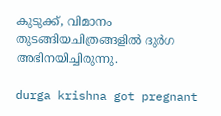കുടുക്ക്, വിമാനം തുടങ്ങിയചിത്രങ്ങളിൽ ദുർഗ അഭിനയിച്ചിരുന്നു.

durga krishna got pregnant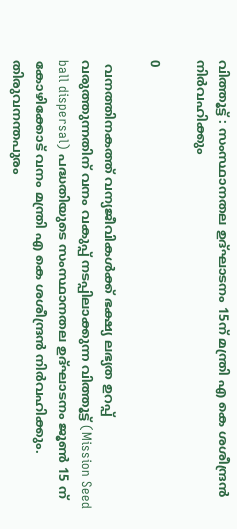വിത്തൂട്ട് : സംസ്ഥാനതല ഉദ്ഘാടനം 15ന് മന്ത്രി എ കെ ശശീന്ദ്രൻ നിർവഹിക്കും

0

 വനത്തിനകത്ത് വന്യജീവികൾക്ക് ഭക്ഷ്യ ലഭ്യത ഉറപ്പ് വരുത്തുന്നതിന് വനം വകുപ്പ് നടപ്പിലാക്കുന്ന വിത്തൂട്ട് (Mission Seed ball dispersal) പദ്ധതിയുടെ സംസ്ഥാനതല ഉദ്ഘാടനം ജൂൺ 15 ന് കോഴിക്കോട് വനം മന്ത്രി എ കെ ശശീന്ദ്രൻ നിർവഹിക്കും. തിരുവനന്തപുരം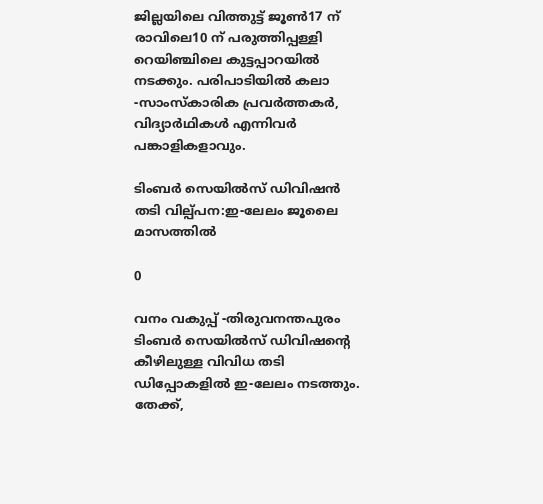ജില്ലയിലെ വിത്തുട്ട് ജൂൺ17 ന് രാവിലെ10 ന് പരുത്തിപ്പള്ളി റെയിഞ്ചിലെ കുട്ടപ്പാറയിൽ നടക്കും. പരിപാടിയിൽ കലാ -സാംസ്‌കാരിക പ്രവർത്തകർ, വിദ്യാർഥികൾ എന്നിവർ പങ്കാളികളാവും.

ടിംബര്‍ സെയില്‍സ് ഡിവിഷന്‍ തടി വില്പ്പന:ഇ-ലേലം ജൂലൈ മാസത്തില്‍

0

വനം വകുപ്പ് -തിരുവനന്തപുരം ടിംബര്‍ സെയില്‍സ് ഡിവിഷന്റെ കീഴിലുള്ള വിവിധ തടി ഡിപ്പോകളില്‍ ഇ-ലേലം നടത്തും. തേക്ക്,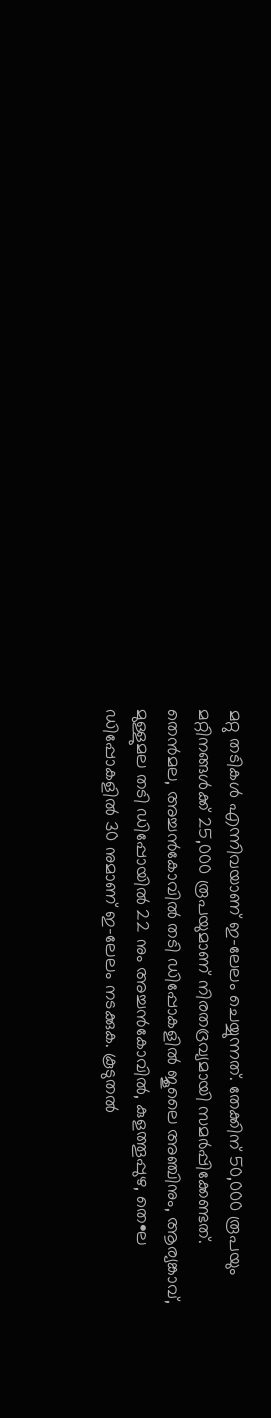മറ്റു തടികള്‍ എന്നിവയാണ് ഇ-ലേലം ചെയ്യുന്നത്. തേക്കിന് 50,000 രൂപയും മറ്റിനങ്ങള്‍ക്ക് 25,000 രൂപയുമാണ് നിരതദ്രവ്യമായി സമര്‍പ്പിക്കേണ്ടത്. തെന്‍മല, അച്ചന്‍കോവില്‍ തടി ഡിപ്പോകളില്‍ ജൂലൈ അഞ്ചിനും, ആര്യങ്കാവ്, മുള്ളുമല തടി ഡിപ്പോയില്‍ 22 നും അച്ചന്‍കോവില്‍, കുളത്തൂപ്പുഴ, തെ•ല ഡിപ്പോകളില്‍ 30 നുമാണ് ഇ-ലേലം നടക്കുക. കൂടുതല്‍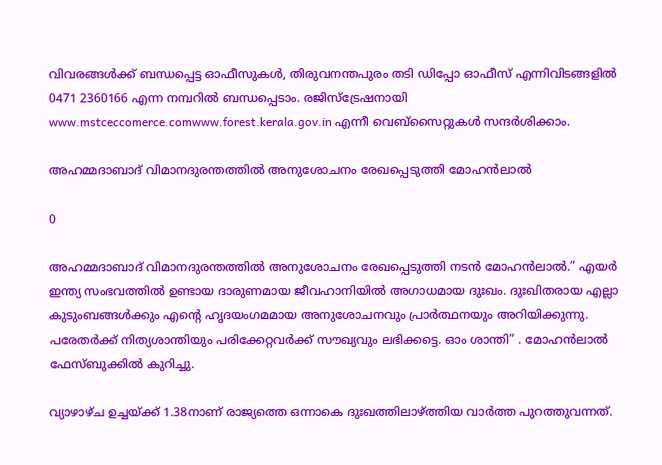വിവരങ്ങള്‍ക്ക് ബന്ധപ്പെട്ട ഓഫീസുകള്‍, തിരുവനന്തപുരം തടി ഡിപ്പോ ഓഫീസ് എന്നിവിടങ്ങളില്‍ 0471 2360166 എന്ന നമ്പറില്‍ ബന്ധപ്പെടാം. രജിസ്‌ട്രേഷനായി www.mstceccomerce.comwww.forest.kerala.gov.in എന്നീ വെബ്‌സൈറ്റുകള്‍ സന്ദര്‍ശിക്കാം.

അഹമ്മദാബാദ് വിമാനദുരന്തത്തിൽ അനുശോചനം രേഖപ്പെടുത്തി മോഹന്‍ലാല്‍

0

അഹമ്മദാബാദ് വിമാനദുരന്തത്തിൽ അനുശോചനം രേഖപ്പെടുത്തി നടന്‍ മോഹന്‍ലാല്‍.” എയര്‍ ഇന്ത്യ സംഭവത്തില്‍ ഉണ്ടായ ദാരുണമായ ജീവഹാനിയില്‍ അഗാധമായ ദുഃഖം. ദുഃഖിതരായ എല്ലാ കുടുംബങ്ങള്‍ക്കും എന്റെ ഹൃദയംഗമമായ അനുശോചനവും പ്രാര്‍ത്ഥനയും അറിയിക്കുന്നു. പരേതര്‍ക്ക് നിത്യശാന്തിയും പരിക്കേറ്റവര്‍ക്ക് സൗഖ്യവും ലഭിക്കട്ടെ. ഓം ശാന്തി” . മോഹന്‍ലാല്‍ ഫേസ്ബുക്കില്‍ കുറിച്ചു.

വ്യാഴാഴ്ച ഉച്ചയ്ക്ക് 1.38നാണ് രാജ്യത്തെ ഒന്നാകെ ദുഃഖത്തിലാഴ്ത്തിയ വാര്‍ത്ത പുറത്തുവന്നത്.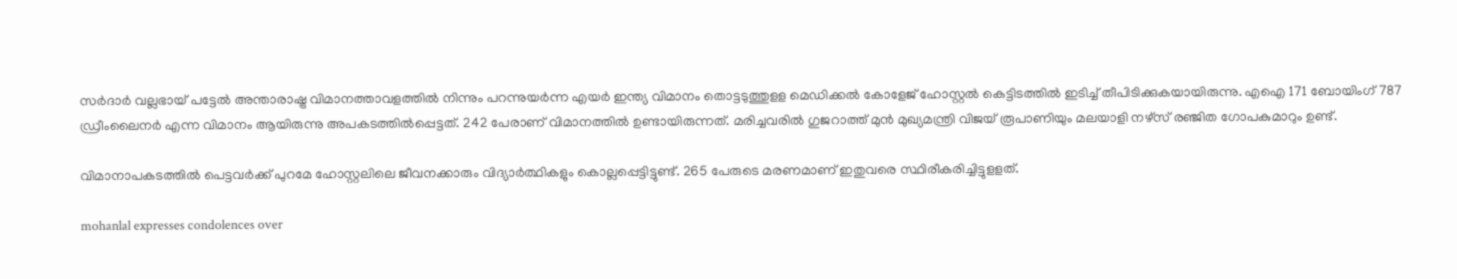സര്‍ദാര്‍ വല്ലഭായ് പട്ടേല്‍ അന്താരാഷ്ട്ര വിമാനത്താവളത്തില്‍ നിന്നും പറന്നുയര്‍ന്ന എയര്‍ ഇന്ത്യ വിമാനം തൊട്ടടുത്തുളള മെഡിക്കല്‍ കോളേജ് ഹോസ്റ്റല്‍ കെട്ടിടത്തില്‍ ഇടിച്ച് തീപിടിക്കുകയായിരുന്നു. എഐ 171 ബോയിംഗ് 787 ഡ്രീംലൈനര്‍ എന്ന വിമാനം ആയിരുന്നു അപകടത്തില്‍പ്പെട്ടത്. 242 പേരാണ് വിമാനത്തില്‍ ഉണ്ടായിരുന്നത്. മരിച്ചവരില്‍ ഗുജറാത്ത് മുന്‍ മുഖ്യമന്ത്രി വിജയ് രൂപാണിയും മലയാളി നഴ്സ് രഞ്ജിത ഗോപകുമാറും ഉണ്ട്.

വിമാനാപകടത്തില്‍ പെട്ടവര്‍ക്ക് പുറമേ ഹോസ്റ്റലിലെ ജീവനക്കാരും വിദ്യാര്‍ത്ഥികളും കൊല്ലപ്പെട്ടിട്ടുണ്ട്. 265 പേരുടെ മരണമാണ് ഇതുവരെ സ്ഥിരീകരിച്ചിട്ടുളളത്.

mohanlal expresses condolences over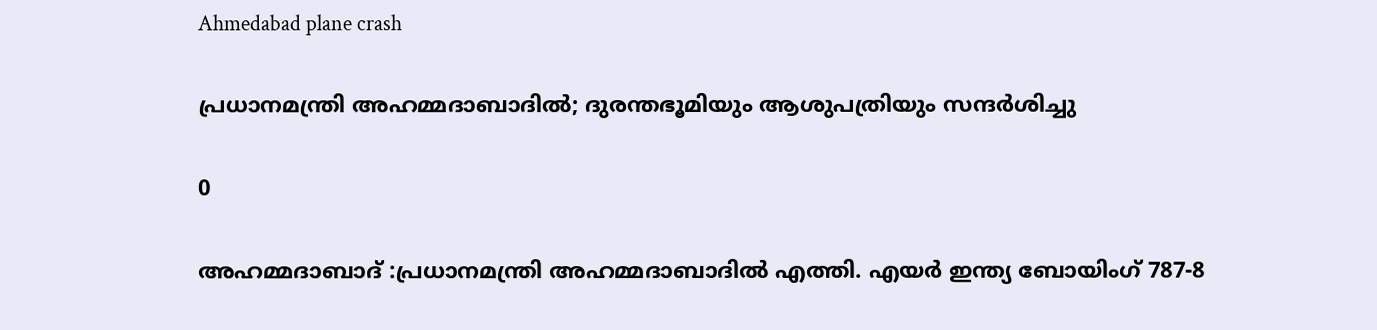Ahmedabad plane crash

പ്രധാനമന്ത്രി അഹമ്മദാബാദില്‍; ദുരന്തഭൂമിയും ആശുപത്രിയും സന്ദർശിച്ചു

0

അഹമ്മദാബാദ് :പ്രധാനമന്ത്രി അഹമ്മദാബാദില്‍ എത്തി. എയർ ഇന്ത്യ ബോയിംഗ് 787-8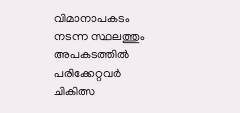വിമാനാപകടം നടന്ന സ്ഥലത്തും അപകടത്തിൽ പരിക്കേറ്റവർ ചികിത്സ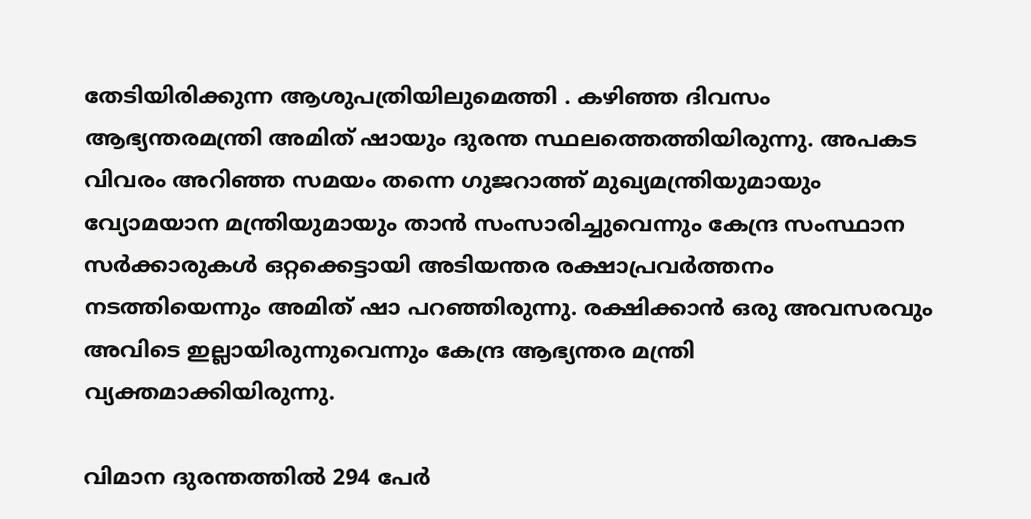തേടിയിരിക്കുന്ന ആശുപത്രിയിലുമെത്തി . കഴിഞ്ഞ ദിവസം ആഭ്യന്തരമന്ത്രി അമിത് ഷായും ദുരന്ത സ്ഥലത്തെത്തിയിരുന്നു. അപകട വിവരം അറിഞ്ഞ സമയം തന്നെ ഗുജറാത്ത് മുഖ്യമന്ത്രിയുമായും വ്യോമയാന മന്ത്രിയുമായും താൻ സംസാരിച്ചുവെന്നും കേന്ദ്ര സംസ്ഥാന സർക്കാരുകൾ ഒറ്റക്കെട്ടായി അടിയന്തര രക്ഷാപ്രവർത്തനം നടത്തിയെന്നും അമിത് ഷാ പറഞ്ഞിരുന്നു. രക്ഷിക്കാൻ ഒരു അവസരവും അവിടെ ഇല്ലായിരുന്നുവെന്നും കേന്ദ്ര ആഭ്യന്തര മന്ത്രി വ്യക്തമാക്കിയിരുന്നു.

വിമാന ദുരന്തത്തിൽ 294 പേർ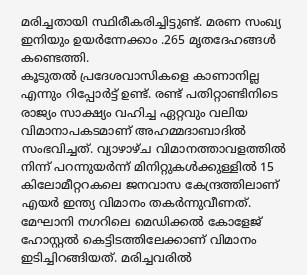മരിച്ചതായി സ്ഥിരീകരിച്ചിട്ടുണ്ട്. മരണ സംഖ്യ ഇനിയും ഉയർന്നേക്കാം .265 മൃതദേഹങ്ങൾ കണ്ടെത്തി.
കൂടുതൽ പ്രദേശവാസികളെ കാണാനില്ല എന്നും റിപ്പോർട്ട് ഉണ്ട്. രണ്ട് പതിറ്റാണ്ടിനിടെ രാജ്യം സാക്ഷ്യം വഹിച്ച ഏറ്റവും വലിയ വിമാനാപകടമാണ് അഹമ്മദാബാദിൽ സംഭവിച്ചത്. വ്യാഴാഴ്ച വിമാനത്താവളത്തിൽ നിന്ന് പറന്നുയർന്ന് മിനിറ്റുകൾക്കുള്ളിൽ 15 കിലോമീറ്ററകലെ ജനവാസ കേന്ദ്രത്തിലാണ് എയർ ഇന്ത്യ വിമാനം തകർന്നുവീണത്. മേഘാനി നഗറിലെ മെഡിക്കൽ കോളേജ് ഹോസ്റ്റൽ കെട്ടിടത്തിലേക്കാണ് വിമാനം ഇടിച്ചിറങ്ങിയത്. മരിച്ചവരിൽ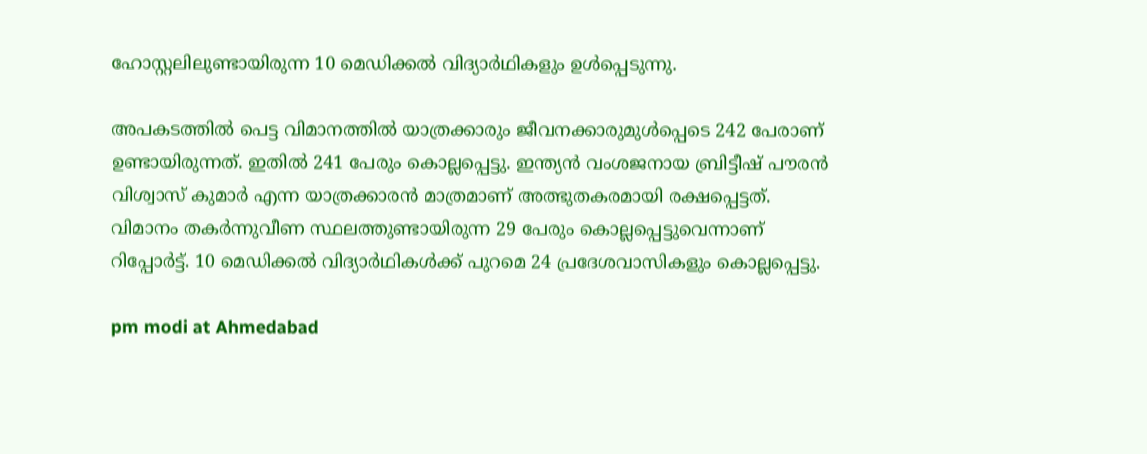ഹോസ്റ്റലിലുണ്ടായിരുന്ന 10 മെഡിക്കൽ വിദ്യാർഥികളും ഉൾപ്പെടുന്നു.

അപകടത്തിൽ പെട്ട വിമാനത്തിൽ യാത്രക്കാരും ജീവനക്കാരുമുൾപ്പെടെ 242 പേരാണ് ഉണ്ടായിരുന്നത്. ഇതിൽ 241 പേരും കൊല്ലപ്പെട്ടു. ഇന്ത്യൻ വംശജനായ ബ്രിട്ടീഷ് പൗരൻ വിശ്വാസ് കുമാർ എന്ന യാത്രക്കാരൻ മാത്രമാണ് അത്ഭുതകരമായി രക്ഷപ്പെട്ടത്. വിമാനം തകർന്നുവീണ സ്ഥലത്തുണ്ടായിരുന്ന 29 പേരും കൊല്ലപ്പെട്ടുവെന്നാണ് റിപ്പോർട്ട്. 10 മെഡിക്കൽ വിദ്യാർഥികൾക്ക് പുറമെ 24 പ്രദേശവാസികളും കൊല്ലപ്പെട്ടു.

pm modi at Ahmedabad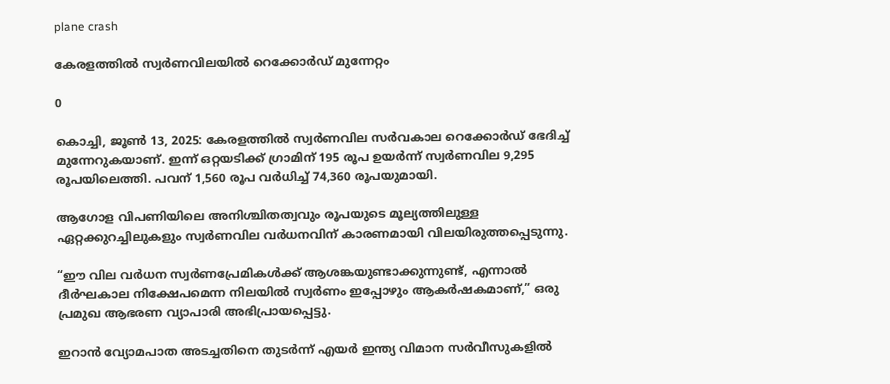plane crash

കേരളത്തിൽ സ്വർണവിലയിൽ റെക്കോർഡ് മുന്നേറ്റം

0

കൊച്ചി, ജൂൺ 13, 2025: കേരളത്തിൽ സ്വർണവില സർവകാല റെക്കോർഡ് ഭേദിച്ച് മുന്നേറുകയാണ്. ഇന്ന് ഒറ്റയടിക്ക് ഗ്രാമിന് 195 രൂപ ഉയർന്ന് സ്വർണവില 9,295 രൂപയിലെത്തി. പവന് 1,560 രൂപ വർധിച്ച് 74,360 രൂപയുമായി.

ആഗോള വിപണിയിലെ അനിശ്ചിതത്വവും രൂപയുടെ മൂല്യത്തിലുള്ള ഏറ്റക്കുറച്ചിലുകളും സ്വർണവില വർധനവിന് കാരണമായി വിലയിരുത്തപ്പെടുന്നു.

“ഈ വില വർധന സ്വർണപ്രേമികൾക്ക് ആശങ്കയുണ്ടാക്കുന്നുണ്ട്, എന്നാൽ ദീർഘകാല നിക്ഷേപമെന്ന നിലയിൽ സ്വർണം ഇപ്പോഴും ആകർഷകമാണ്,” ഒരു പ്രമുഖ ആഭരണ വ്യാപാരി അഭിപ്രായപ്പെട്ടു.

ഇറാൻ വ്യോമപാത അടച്ചതിനെ തുടർന്ന് എയർ ഇന്ത്യ വിമാന സർവീസുകളിൽ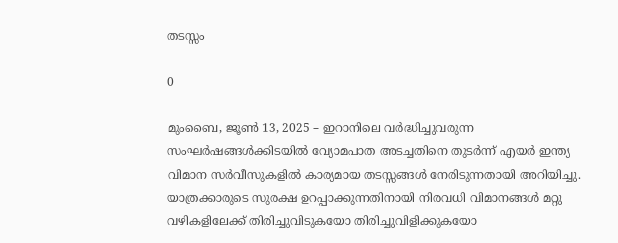തടസ്സം

0

മുംബൈ, ജൂൺ 13, 2025 – ഇറാനിലെ വർദ്ധിച്ചുവരുന്ന സംഘർഷങ്ങൾക്കിടയിൽ വ്യോമപാത അടച്ചതിനെ തുടർന്ന് എയർ ഇന്ത്യ വിമാന സർവീസുകളിൽ കാര്യമായ തടസ്സങ്ങൾ നേരിടുന്നതായി അറിയിച്ചു. യാത്രക്കാരുടെ സുരക്ഷ ഉറപ്പാക്കുന്നതിനായി നിരവധി വിമാനങ്ങൾ മറ്റു വഴികളിലേക്ക് തിരിച്ചുവിടുകയോ തിരിച്ചുവിളിക്കുകയോ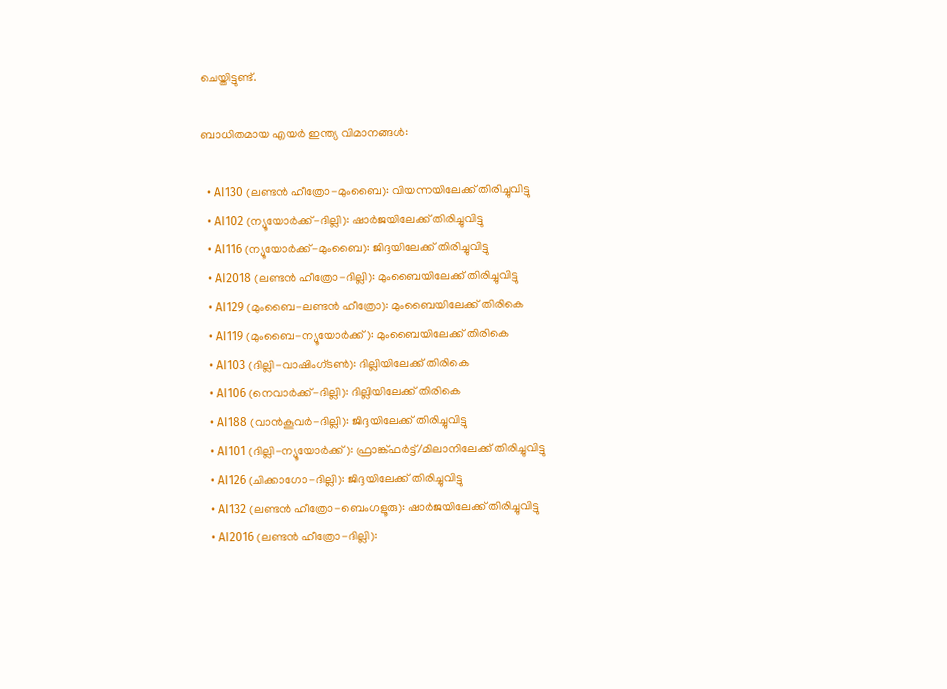ചെയ്തിട്ടുണ്ട്.

ബാധിതമായ എയർ ഇന്ത്യ വിമാനങ്ങൾ:

  • AI130 (ലണ്ടൻ ഹീത്രോ-മുംബൈ): വിയന്നയിലേക്ക് തിരിച്ചുവിട്ടു
  • AI102 (ന്യൂയോർക്ക്-ദില്ലി): ഷാർജയിലേക്ക് തിരിച്ചുവിട്ടു
  • AI116 (ന്യൂയോർക്ക്-മുംബൈ): ജിദ്ദയിലേക്ക് തിരിച്ചുവിട്ടു
  • AI2018 (ലണ്ടൻ ഹീത്രോ-ദില്ലി): മുംബൈയിലേക്ക് തിരിച്ചുവിട്ടു
  • AI129 (മുംബൈ-ലണ്ടൻ ഹീത്രോ): മുംബൈയിലേക്ക് തിരികെ
  • AI119 (മുംബൈ-ന്യൂയോർക്ക്): മുംബൈയിലേക്ക് തിരികെ
  • AI103 (ദില്ലി-വാഷിംഗ്ടൺ): ദില്ലിയിലേക്ക് തിരികെ
  • AI106 (നെവാർക്ക്-ദില്ലി): ദില്ലിയിലേക്ക് തിരികെ
  • AI188 (വാൻകൂവർ-ദില്ലി): ജിദ്ദയിലേക്ക് തിരിച്ചുവിട്ടു
  • AI101 (ദില്ലി-ന്യൂയോർക്ക്): ഫ്രാങ്ക്ഫർട്ട്/മിലാനിലേക്ക് തിരിച്ചുവിട്ടു
  • AI126 (ചിക്കാഗോ-ദില്ലി): ജിദ്ദയിലേക്ക് തിരിച്ചുവിട്ടു
  • AI132 (ലണ്ടൻ ഹീത്രോ-ബെംഗളൂരു): ഷാർജയിലേക്ക് തിരിച്ചുവിട്ടു
  • AI2016 (ലണ്ടൻ ഹീത്രോ-ദില്ലി):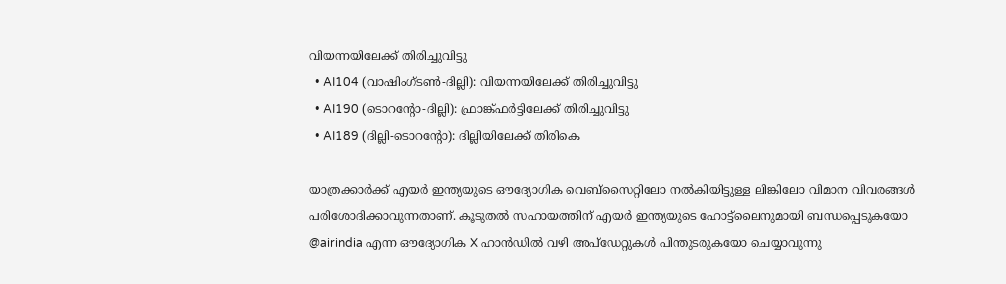വിയന്നയിലേക്ക് തിരിച്ചുവിട്ടു
  • AI104 (വാഷിംഗ്ടൺ-ദില്ലി): വിയന്നയിലേക്ക് തിരിച്ചുവിട്ടു
  • AI190 (ടൊറന്റോ-ദില്ലി): ഫ്രാങ്ക്ഫർട്ടിലേക്ക് തിരിച്ചുവിട്ടു
  • AI189 (ദില്ലി-ടൊറന്റോ): ദില്ലിയിലേക്ക് തിരികെ

യാത്രക്കാർക്ക് എയർ ഇന്ത്യയുടെ ഔദ്യോഗിക വെബ്സൈറ്റിലോ നൽകിയിട്ടുള്ള ലിങ്കിലോ വിമാന വിവരങ്ങൾ പരിശോദിക്കാവുന്നതാണ്. കൂടുതൽ സഹായത്തിന് എയർ ഇന്ത്യയുടെ ഹോട്ട്‌ലൈനുമായി ബന്ധപ്പെടുകയോ @airindia എന്ന ഔദ്യോഗിക X ഹാൻഡിൽ വഴി അപ്‌ഡേറ്റുകൾ പിന്തുടരുകയോ ചെയ്യാവുന്നു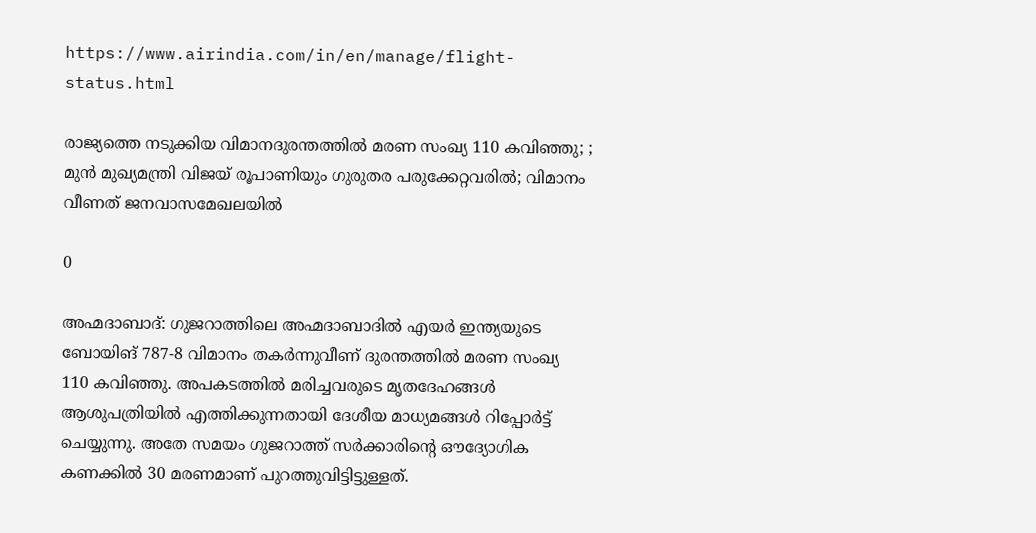https://www.airindia.com/in/en/manage/flight-status.html

രാജ്യത്തെ നടുക്കിയ വിമാനദുരന്തത്തിൽ മരണ സംഖ്യ 110 കവിഞ്ഞു; ; മുൻ മുഖ്യമന്ത്രി വിജയ് രൂപാണിയും ഗുരുതര പരുക്കേറ്റവരിൽ; വിമാനം വീണത് ജനവാസമേഖലയിൽ

0

അഹ്മദാബാദ്: ഗുജറാത്തിലെ അഹ്മദാബാദിൽ എയർ ഇന്ത്യയുടെ ബോയിങ് 787-8 വിമാനം തകർന്നുവീണ് ദുരന്തത്തിൽ മരണ സംഖ്യ 110 കവിഞ്ഞു. അപകടത്തിൽ മരിച്ചവരുടെ മൃതദേഹങ്ങൾ ആശുപത്രിയിൽ എത്തിക്കുന്നതായി ദേശീയ മാധ്യമങ്ങൾ റിപ്പോർട്ട് ചെയ്യുന്നു. അതേ സമയം ഗുജറാത്ത് സർക്കാരിന്റെ ഔദ്യോഗിക കണക്കിൽ 30 മരണമാണ് പുറത്തുവിട്ടിട്ടുള്ളത്.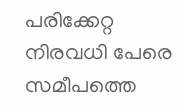പരിക്കേറ്റ നിരവധി പേരെ സമീപത്തെ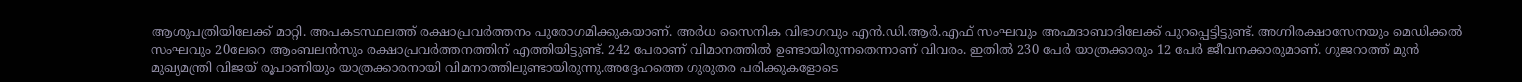ആശുപത്രിയിലേക്ക് മാറ്റി. അപകടസ്ഥലത്ത് രക്ഷാപ്രവർത്തനം പുരോഗമിക്കുകയാണ്. അർധ സൈനിക വിഭാഗവും എൻ.ഡി.ആർ.എഫ് സംഘവും അഹ്മദാബാദിലേക്ക് പുറപ്പെട്ടിട്ടുണ്ട്. അഗ്നിരക്ഷാസേനയും മെഡിക്കൽ സംഘവും 20ലേറെ ആംബലൻസും രക്ഷാപ്രവർത്തനത്തിന് എത്തിയിട്ടുണ്ട്. 242 പേരാണ് വിമാനത്തിൽ ഉണ്ടായിരുന്നതെന്നാണ് വിവരം. ഇതിൽ 230 പേർ യാത്രക്കാരും 12 പേർ ജീവനക്കാരുമാണ്. ഗുജറാത്ത് മുൻ മുഖ്യമന്ത്രി വിജയ് രൂപാണിയും യാത്രക്കാരനായി വിമനാത്തിലുണ്ടായിരുന്നു.അദ്ദേഹത്തെ ഗുരുതര പരിക്കുകളോടെ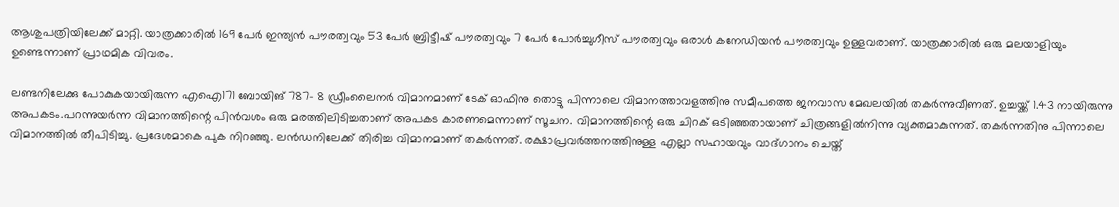ആശുപത്രിയിലേക്ക് മാറ്റി. യാത്രക്കാരിൽ 169 പേർ ഇന്ത്യൻ പൗരത്വവും 53 പേർ ബ്രിട്ടീഷ് പൗരത്വവും 7 പേർ പോർച്ചുഗീസ് പൗരത്വവും ഒരാൾ കനേഡിയൻ പൗരത്വവും ഉള്ളവരാണ്. യാത്രക്കാരിൽ ഒരു മലയാളിയും ഉണ്ടെന്നാണ് പ്രാഥമിക വിവരം.

ലണ്ടനിലേക്കു പോകുകയായിരുന്ന എഐ171 ബോയിങ് 787– 8 ഡ്രീംലൈനർ വിമാനമാണ് ടേക് ഓഫിനു തൊട്ടു പിന്നാലെ വിമാനത്താവളത്തിനു സമീപത്തെ ജനവാസ മേഖലയിൽ തകർന്നുവീണത്. ഉച്ചയ്ക്ക് 1.43 നായിരുന്നു അപകടം.പറന്നുയർന്ന വിമാനത്തിന്റെ പിൻവശം ഒരു മരത്തിലിടിച്ചതാണ് അപകട കാരണമെന്നാണ് സൂചന. വിമാനത്തിന്റെ ഒരു ചിറക് ഒടിഞ്ഞതായാണ് ചിത്രങ്ങളിൽനിന്നു വ്യക്തമാകുന്നത്. തകർന്നതിനു പിന്നാലെ വിമാനത്തിൽ തീപിടിച്ചു. പ്രദേശമാകെ പുക നിറഞ്ഞു. ലൻഡനിലേക്ക് തിരിച്ച വിമാനമാണ് തകർന്നത്. രക്ഷാപ്രവർത്തനത്തിനുള്ള എല്ലാ സഹായവും വാദ്ഗാനം ചെയ്ത്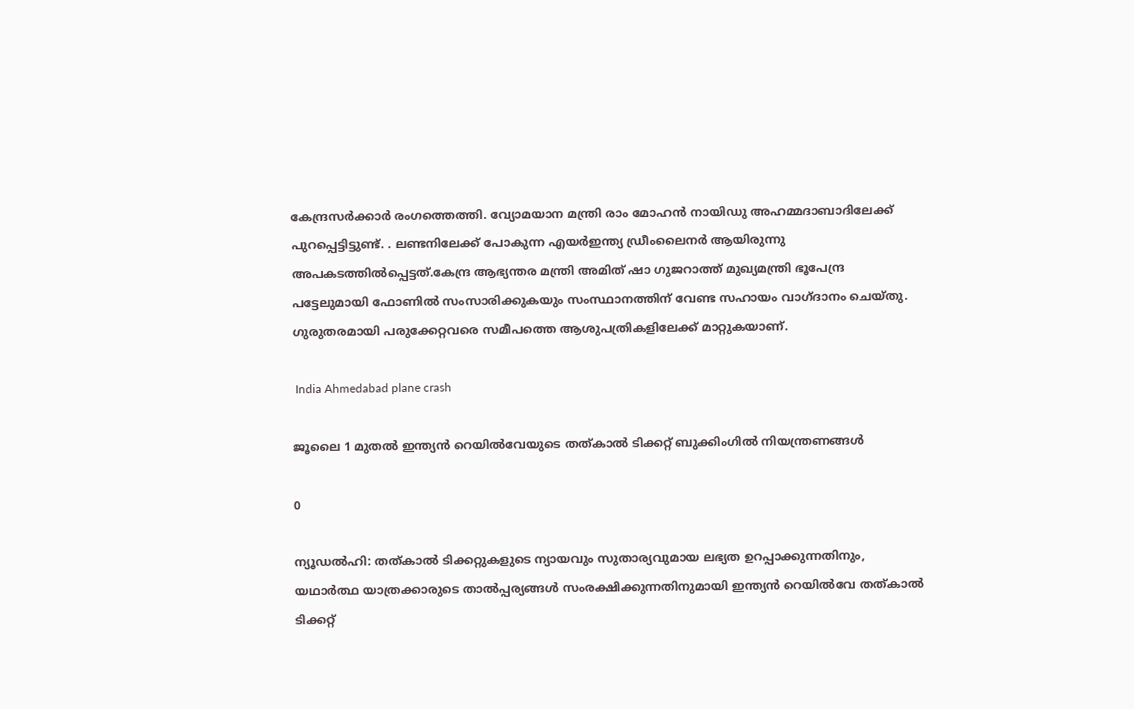കേന്ദ്രസർക്കാർ രംഗത്തെത്തി. വ്യോമയാന മന്ത്രി രാം മോഹൻ നായിഡു അഹമ്മദാബാദിലേക്ക് പുറപ്പെട്ടിട്ടുണ്ട്. . ലണ്ടനിലേക്ക് പോകുന്ന എയർഇന്ത്യ ഡ്രീംലൈനർ ആയിരുന്നു അപകടത്തിൽപ്പെട്ടത്.കേന്ദ്ര ആഭ്യന്തര മന്ത്രി അമിത് ഷാ ഗുജറാത്ത് മുഖ്യമന്ത്രി ഭൂപേന്ദ്ര പട്ടേലുമായി ഫോണിൽ സംസാരിക്കുകയും സംസ്ഥാനത്തിന് വേണ്ട സഹായം വാഗ്ദാനം ചെയ്തു. ഗുരുതരമായി പരുക്കേറ്റവരെ സമീപത്തെ ആശുപത്രികളിലേക്ക് മാറ്റുകയാണ്.

 India Ahmedabad plane crash

ജൂലൈ 1 മുതൽ ഇന്ത്യൻ റെയിൽവേയുടെ തത്കാൽ ടിക്കറ്റ് ബുക്കിംഗിൽ നിയന്ത്രണങ്ങൾ

0

ന്യൂഡൽഹി: തത്കാൽ ടിക്കറ്റുകളുടെ ന്യായവും സുതാര്യവുമായ ലഭ്യത ഉറപ്പാക്കുന്നതിനും, യഥാർത്ഥ യാത്രക്കാരുടെ താൽപ്പര്യങ്ങൾ സംരക്ഷിക്കുന്നതിനുമായി ഇന്ത്യൻ റെയിൽവേ തത്കാൽ ടിക്കറ്റ്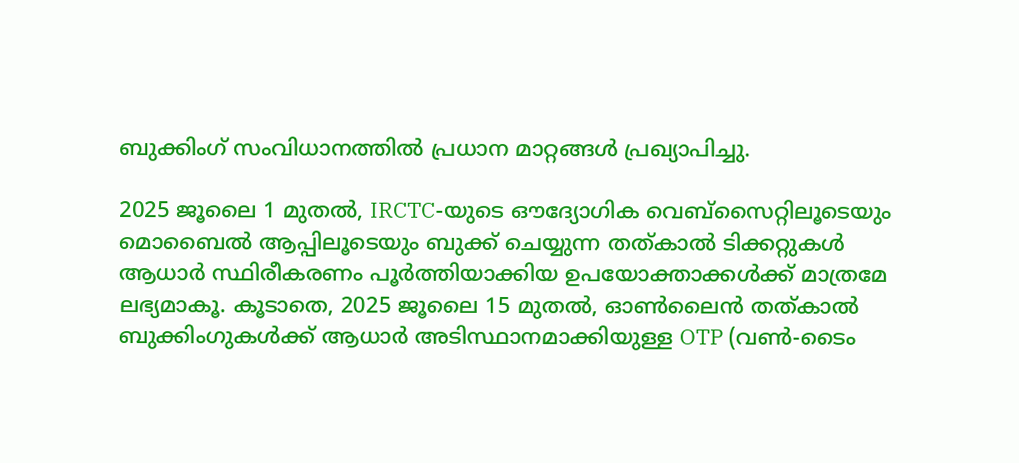ബുക്കിംഗ് സംവിധാനത്തിൽ പ്രധാന മാറ്റങ്ങൾ പ്രഖ്യാപിച്ചു.

2025 ജൂലൈ 1 മുതൽ, IRCTC-യുടെ ഔദ്യോഗിക വെബ്സൈറ്റിലൂടെയും മൊബൈൽ ആപ്പിലൂടെയും ബുക്ക് ചെയ്യുന്ന തത്കാൽ ടിക്കറ്റുകൾ ആധാർ സ്ഥിരീകരണം പൂർത്തിയാക്കിയ ഉപയോക്താക്കൾക്ക് മാത്രമേ ലഭ്യമാകൂ. കൂടാതെ, 2025 ജൂലൈ 15 മുതൽ, ഓൺലൈൻ തത്കാൽ ബുക്കിംഗുകൾക്ക് ആധാർ അടിസ്ഥാനമാക്കിയുള്ള OTP (വൺ-ടൈം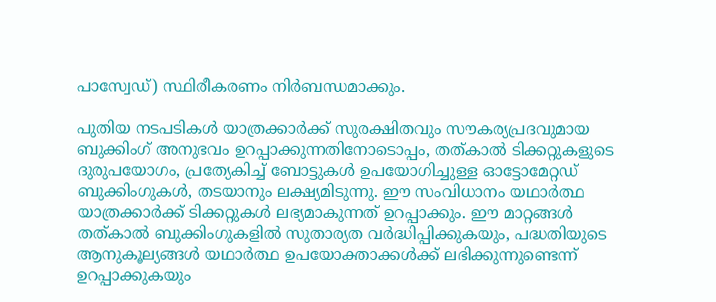പാസ്വേഡ്) സ്ഥിരീകരണം നിർബന്ധമാക്കും.

പുതിയ നടപടികൾ യാത്രക്കാർക്ക് സുരക്ഷിതവും സൗകര്യപ്രദവുമായ ബുക്കിംഗ് അനുഭവം ഉറപ്പാക്കുന്നതിനോടൊപ്പം, തത്കാൽ ടിക്കറ്റുകളുടെ ദുരുപയോഗം, പ്രത്യേകിച്ച് ബോട്ടുകൾ ഉപയോഗിച്ചുള്ള ഓട്ടോമേറ്റഡ് ബുക്കിംഗുകൾ, തടയാനും ലക്ഷ്യമിടുന്നു. ഈ സംവിധാനം യഥാർത്ഥ യാത്രക്കാർക്ക് ടിക്കറ്റുകൾ ലഭ്യമാകുന്നത് ഉറപ്പാക്കും. ഈ മാറ്റങ്ങൾ തത്കാൽ ബുക്കിംഗുകളിൽ സുതാര്യത വർദ്ധിപ്പിക്കുകയും, പദ്ധതിയുടെ ആനുകൂല്യങ്ങൾ യഥാർത്ഥ ഉപയോക്താക്കൾക്ക് ലഭിക്കുന്നുണ്ടെന്ന് ഉറപ്പാക്കുകയും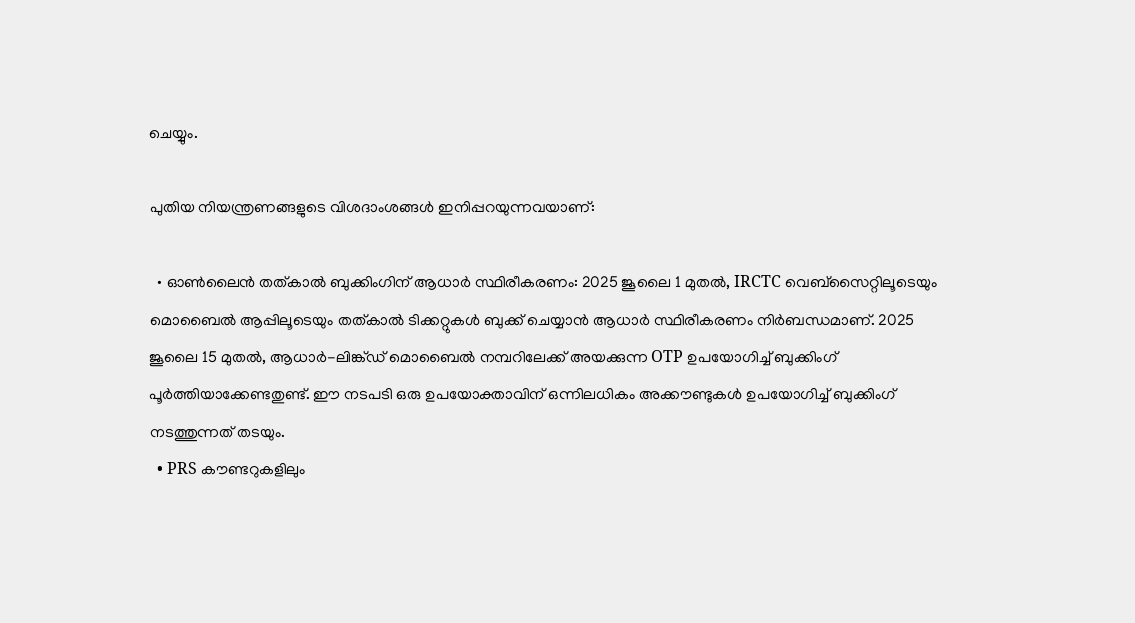ചെയ്യും.

പുതിയ നിയന്ത്രണങ്ങളുടെ വിശദാംശങ്ങൾ ഇനിപ്പറയുന്നവയാണ്:

  • ഓൺലൈൻ തത്കാൽ ബുക്കിംഗിന് ആധാർ സ്ഥിരീകരണം: 2025 ജൂലൈ 1 മുതൽ, IRCTC വെബ്സൈറ്റിലൂടെയും മൊബൈൽ ആപ്പിലൂടെയും തത്കാൽ ടിക്കറ്റുകൾ ബുക്ക് ചെയ്യാൻ ആധാർ സ്ഥിരീകരണം നിർബന്ധമാണ്. 2025 ജൂലൈ 15 മുതൽ, ആധാർ-ലിങ്ക്ഡ് മൊബൈൽ നമ്പറിലേക്ക് അയക്കുന്ന OTP ഉപയോഗിച്ച് ബുക്കിംഗ് പൂർത്തിയാക്കേണ്ടതുണ്ട്. ഈ നടപടി ഒരു ഉപയോക്താവിന് ഒന്നിലധികം അക്കൗണ്ടുകൾ ഉപയോഗിച്ച് ബുക്കിംഗ് നടത്തുന്നത് തടയും.
  • PRS കൗണ്ടറുകളിലും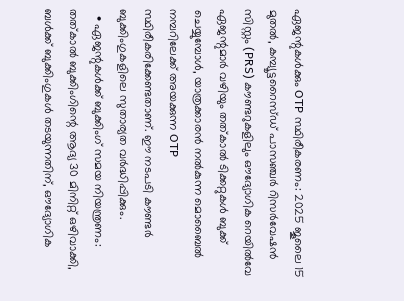ഏജന്റുകൾക്കും OTP സ്ഥിരീകരണം: 2025 ജൂലൈ 15 മുതൽ, കമ്പ്യൂട്ടറൈസ്ഡ് പാസഞ്ചർ റിസർവേഷൻ സിസ്റ്റം (PRS) കൗണ്ടറുകളിലും ഔദ്യോഗിക റെയിൽവേ ഏജന്റുമാർ വഴിയും തത്കാൽ ടിക്കറ്റുകൾ ബുക്ക് ചെയ്യുമ്പോൾ, യാത്രക്കാരൻ നൽകുന്ന മൊബൈൽ നമ്പറിലേക്ക് അയക്കുന്ന OTP സ്ഥിരീകരിക്കേണ്ടതാണ്. ഈ നടപടി കൗണ്ടർ ബുക്കിംഗുകളിലെ സുതാര്യത വർദ്ധിപ്പിക്കും.
  • ഏജന്റുകൾക്ക് ബുക്കിംഗ് സമയ നിയന്ത്രണം: തത്കാൽ ബുക്കിംഗിന്റെ ആദ്യ 30 മിനിറ്റ് ഒഴിവാക്കി, ബൾക്ക് ബുക്കിംഗുകൾ തടയുന്നതിന്, ഔദ്യോഗിക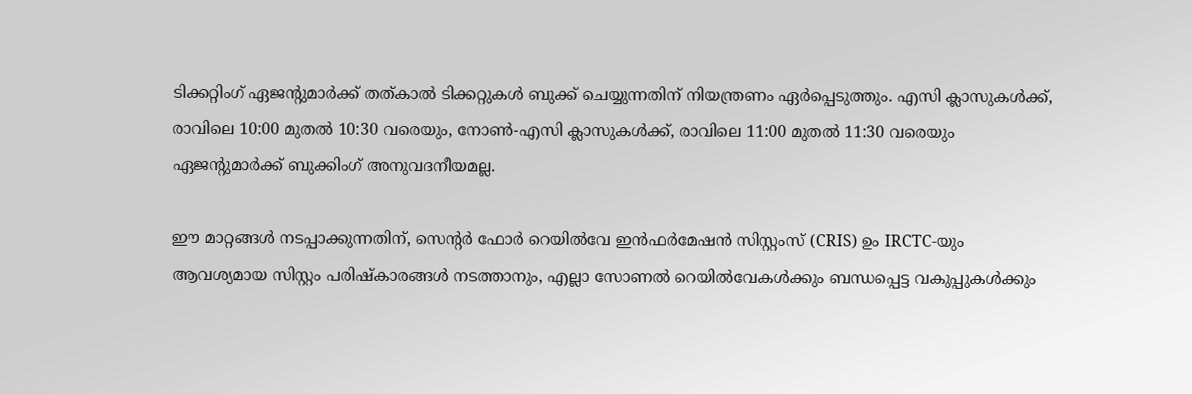ടിക്കറ്റിംഗ് ഏജന്റുമാർക്ക് തത്കാൽ ടിക്കറ്റുകൾ ബുക്ക് ചെയ്യുന്നതിന് നിയന്ത്രണം ഏർപ്പെടുത്തും. എസി ക്ലാസുകൾക്ക്, രാവിലെ 10:00 മുതൽ 10:30 വരെയും, നോൺ-എസി ക്ലാസുകൾക്ക്, രാവിലെ 11:00 മുതൽ 11:30 വരെയും ഏജന്റുമാർക്ക് ബുക്കിംഗ് അനുവദനീയമല്ല.

ഈ മാറ്റങ്ങൾ നടപ്പാക്കുന്നതിന്, സെന്റർ ഫോർ റെയിൽവേ ഇൻഫർമേഷൻ സിസ്റ്റംസ് (CRIS) ഉം IRCTC-യും ആവശ്യമായ സിസ്റ്റം പരിഷ്കാരങ്ങൾ നടത്താനും, എല്ലാ സോണൽ റെയിൽവേകൾക്കും ബന്ധപ്പെട്ട വകുപ്പുകൾക്കും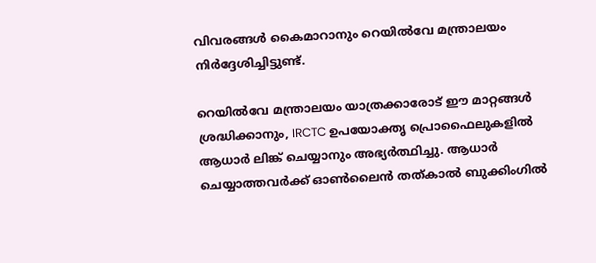വിവരങ്ങൾ കൈമാറാനും റെയിൽവേ മന്ത്രാലയം നിർദ്ദേശിച്ചിട്ടുണ്ട്.

റെയിൽവേ മന്ത്രാലയം യാത്രക്കാരോട് ഈ മാറ്റങ്ങൾ ശ്രദ്ധിക്കാനും, IRCTC ഉപയോക്തൃ പ്രൊഫൈലുകളിൽ ആധാർ ലിങ്ക് ചെയ്യാനും അഭ്യർത്ഥിച്ചു. ആധാർ ചെയ്യാത്തവർക്ക് ഓൺലൈൻ തത്കാൽ ബുക്കിംഗിൽ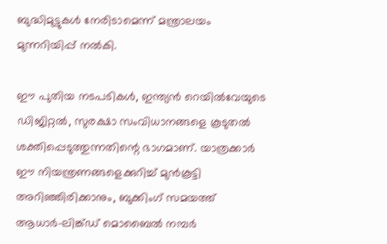ബുദ്ധിമുട്ടുകൾ നേരിടാമെന്ന് മന്ത്രാലയം മുന്നറിയിപ്പ് നൽകി.

ഈ പുതിയ നടപടികൾ, ഇന്ത്യൻ റെയിൽവേയുടെ ഡിജിറ്റൽ, സുരക്ഷാ സംവിധാനങ്ങളെ കൂടുതൽ ശക്തിപ്പെടുത്തുന്നതിന്റെ ഭാഗമാണ്. യാത്രക്കാർ ഈ നിയന്ത്രണങ്ങളെക്കുറിച്ച് മുൻകൂട്ടി അറിഞ്ഞിരിക്കാനും, ബുക്കിംഗ് സമയത്ത് ആധാർ-ലിങ്ക്ഡ് മൊബൈൽ നമ്പർ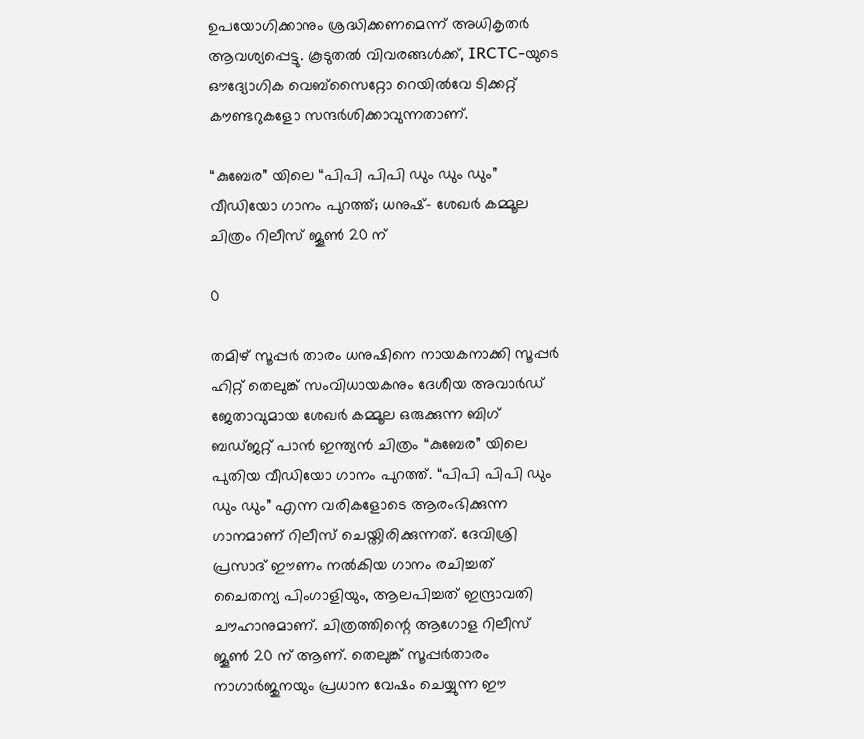ഉപയോഗിക്കാനും ശ്രദ്ധിക്കണമെന്ന് അധികൃതർ ആവശ്യപ്പെട്ടു. കൂടുതൽ വിവരങ്ങൾക്ക്, IRCTC-യുടെ ഔദ്യോഗിക വെബ്സൈറ്റോ റെയിൽവേ ടിക്കറ്റ് കൗണ്ടറുകളോ സന്ദർശിക്കാവുന്നതാണ്.

“കുബേര” യിലെ “പിപി പിപി ഡും ഡും ഡും” വീഡിയോ ഗാനം പുറത്ത്; ധനുഷ്- ശേഖർ കമ്മൂല ചിത്രം റിലീസ് ജൂൺ 20 ന്

0

തമിഴ് സൂപ്പർ താരം ധനുഷിനെ നായകനാക്കി സൂപ്പർ ഹിറ്റ് തെലുങ്ക് സംവിധായകനും ദേശീയ അവാർഡ് ജേതാവുമായ ശേഖർ കമ്മൂല ഒരുക്കുന്ന ബിഗ് ബഡ്ജറ്റ് പാൻ ഇന്ത്യൻ ചിത്രം “കുബേര” യിലെ പുതിയ വീഡിയോ ഗാനം പുറത്ത്. “പിപി പിപി ഡും ഡും ഡും” എന്ന വരികളോടെ ആരംഭിക്കുന്ന ഗാനമാണ് റിലീസ് ചെയ്തിരിക്കുന്നത്. ദേവിശ്രി പ്രസാദ് ഈണം നൽകിയ ഗാനം രചിച്ചത് ചൈതന്യ പിംഗാളിയും, ആലപിച്ചത് ഇന്ദ്രാവതി ചൗഹാനുമാണ്. ചിത്രത്തിന്റെ ആഗോള റിലീസ് ജൂൺ 20 ന് ആണ്. തെലുങ്ക് സൂപ്പർതാരം നാഗാർജുനയും പ്രധാന വേഷം ചെയ്യുന്ന ഈ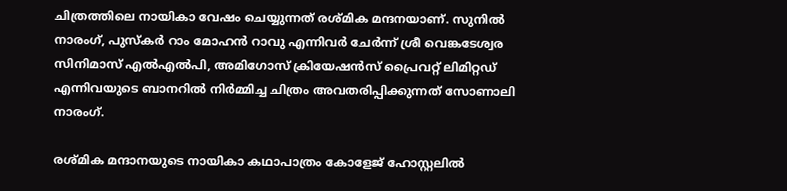ചിത്രത്തിലെ നായികാ വേഷം ചെയ്യുന്നത് രശ്‌മിക മന്ദനയാണ്. സുനിൽ നാരംഗ്, പുസ്കർ റാം മോഹൻ റാവു എന്നിവർ ചേർന്ന് ശ്രീ വെങ്കടേശ്വര സിനിമാസ് എൽഎൽപി, അമിഗോസ് ക്രിയേഷൻസ് പ്രൈവറ്റ് ലിമിറ്റഡ് എന്നിവയുടെ ബാനറിൽ നിർമ്മിച്ച ചിത്രം അവതരിപ്പിക്കുന്നത് സോണാലി നാരംഗ്.

രശ്മിക മന്ദാനയുടെ നായികാ കഥാപാത്രം കോളേജ് ഹോസ്റ്റലിൽ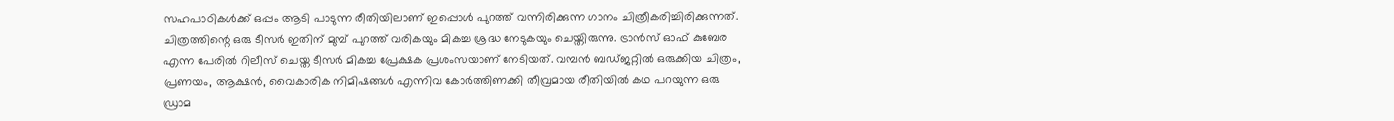സഹപാഠികൾക്ക് ഒപ്പം ആടി പാടുന്ന രീതിയിലാണ് ഇപ്പൊൾ പുറത്ത് വന്നിരിക്കുന്ന ഗാനം ചിത്രീകരിച്ചിരിക്കുന്നത്. ചിത്രത്തിന്റെ ഒരു ടീസർ ഇതിന് മുമ്പ് പുറത്ത് വരികയും മികച്ച ശ്രദ്ധ നേടുകയും ചെയ്തിരുന്നു. ട്രാൻസ് ഓഫ് കുബേര എന്ന പേരിൽ റിലീസ് ചെയ്ത ടീസർ മികച്ച പ്രേക്ഷക പ്രശംസയാണ് നേടിയത്. വമ്പൻ ബഡ്ജറ്റിൽ ഒരുക്കിയ ചിത്രം, പ്രണയം, ആക്ഷൻ, വൈകാരിക നിമിഷങ്ങൾ എന്നിവ കോർത്തിണക്കി തീവ്രമായ രീതിയിൽ കഥ പറയുന്ന ഒരു ഡ്രാമ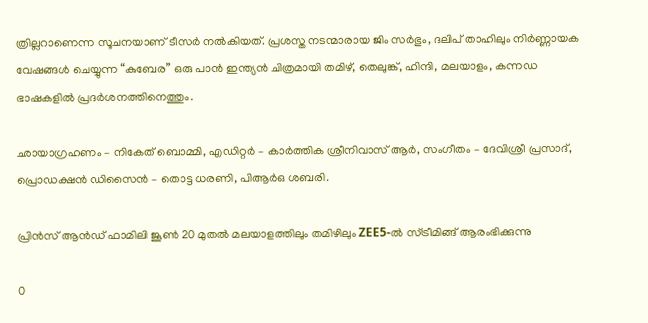ത്രില്ലറാണെന്ന സൂചനയാണ് ടീസർ നൽകിയത്. പ്രശസ്ത നടന്മാരായ ജിം സർഭും, ദലിപ് താഹിലും നിർണ്ണായക വേഷങ്ങൾ ചെയ്യുന്ന “കുബേര” ഒരു പാൻ ഇന്ത്യൻ ചിത്രമായി തമിഴ്, തെലുങ്ക്, ഹിന്ദി, മലയാളം, കന്നഡ ഭാഷകളിൽ പ്രദർശനത്തിനെത്തും.

ഛായാഗ്രഹണം – നികേത് ബൊമ്മി, എഡിറ്റർ – കാർത്തിക ശ്രീനിവാസ് ആർ, സംഗീതം – ദേവിശ്രീ പ്രസാദ്, പ്രൊഡക്ഷൻ ഡിസൈൻ – തൊട്ട ധരണി, പിആർഒ ശബരി.

പ്രിൻസ് ആൻഡ് ഫാമിലി ജൂൺ 20 മുതൽ മലയാളത്തിലും തമിഴിലും ZEE5-ൽ സ്ട്രീമിങ്ങ് ആരംഭിക്കുന്നു

0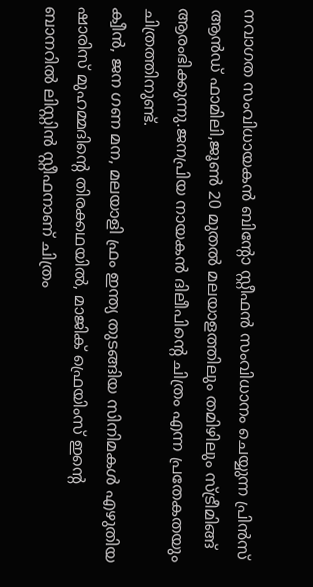നവാഗത സംവിധായകൻ ബിന്റോ സ്റ്റീഫൻ സംവിധാനം ചെയ്യുന്ന പ്രിൻസ് ആൻഡ് ഫാമിലി,ജൂൺ 20 മുതൽ മലയാളത്തിലും തമിഴിലും സ്ട്രീമിങ്ങ് ആരംഭിക്കുന്നു.ജനപ്രിയ നായകൻ ദിലീപിന്റെ ചിത്രം എന്ന പ്രതേകതയും ചിത്രത്തിനുണ്ട്.
ക്വീൻ, ജന ഗണ മന, മലയാളി ഫ്രം ഇന്ത്യ തുടങ്ങിയ സിനിമകൾ എഴുതിയ ഷാരിസ് മുഹമ്മദിന്റെ തിരക്കഥയിൽ, മാജിക്‌ ഫ്രെയിംസ് ഇന്റെ ബാനറിൽ ലിസ്റ്റിൻ സ്റ്റീഫനാണ് ചിത്രം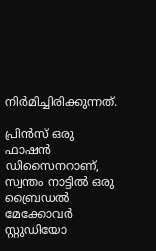നിർമിച്ചിരിക്കുന്നത്.

പ്രിൻസ് ഒരു ഫാഷൻ ഡിസൈനറാണ്, സ്വന്തം നാട്ടിൽ ഒരു ബ്രൈഡൽ മേക്കോവർ സ്റ്റുഡിയോ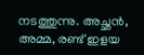നടത്തുന്നു. അച്ഛൻ, അമ്മ, രണ്ട് ഇളയ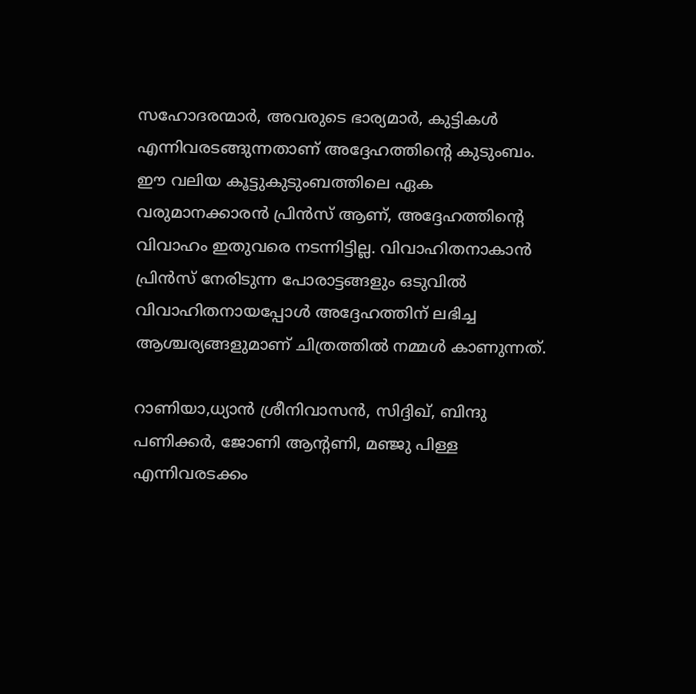സഹോദരന്മാർ, അവരുടെ ഭാര്യമാർ, കുട്ടികൾ എന്നിവരടങ്ങുന്നതാണ് അദ്ദേഹത്തിന്റെ കുടുംബം. ഈ വലിയ കൂട്ടുകുടുംബത്തിലെ ഏക വരുമാനക്കാരൻ പ്രിൻസ് ആണ്, അദ്ദേഹത്തിന്റെ വിവാഹം ഇതുവരെ നടന്നിട്ടില്ല. വിവാഹിതനാകാൻ പ്രിൻസ് നേരിടുന്ന പോരാട്ടങ്ങളും ഒടുവിൽ വിവാഹിതനായപ്പോൾ അദ്ദേഹത്തിന് ലഭിച്ച ആശ്ചര്യങ്ങളുമാണ് ചിത്രത്തിൽ നമ്മൾ കാണുന്നത്.

റാണിയാ,ധ്യാൻ ശ്രീനിവാസൻ, സിദ്ദിഖ്, ബിന്ദു പണിക്കർ, ജോണി ആന്റണി, മഞ്ജു പിള്ള എന്നിവരടക്കം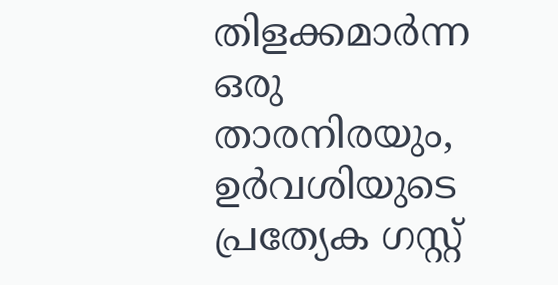തിളക്കമാർന്ന ഒരു താരനിരയും, ഉർവശിയുടെ പ്രത്യേക ഗസ്റ്റ്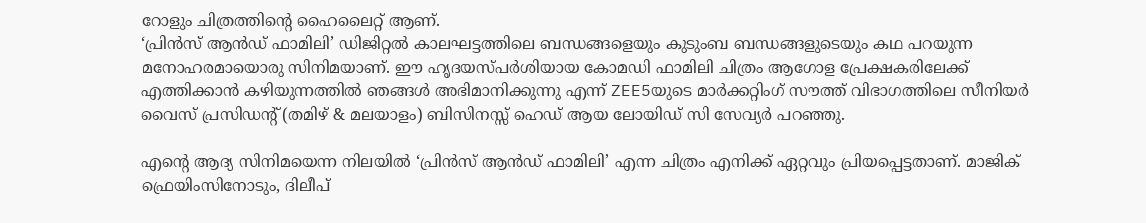റോളും ചിത്രത്തിന്റെ ഹൈലൈറ്റ് ആണ്.
‘പ്രിൻസ് ആൻഡ് ഫാമിലി’ ഡിജിറ്റൽ കാലഘട്ടത്തിലെ ബന്ധങ്ങളെയും കുടുംബ ബന്ധങ്ങളുടെയും കഥ പറയുന്ന മനോഹരമായൊരു സിനിമയാണ്. ഈ ഹൃദയസ്പർശിയായ കോമഡി ഫാമിലി ചിത്രം ആഗോള പ്രേക്ഷകരിലേക്ക് എത്തിക്കാൻ കഴിയുന്നത്തിൽ ഞങ്ങൾ അഭിമാനിക്കുന്നു എന്ന് ZEE5യുടെ മാർക്കറ്റിംഗ് സൗത്ത് വിഭാഗത്തിലെ സീനിയർ വൈസ് പ്രസിഡന്റ് (തമിഴ് & മലയാളം) ബിസിനസ്സ് ഹെഡ് ആയ ലോയിഡ് സി സേവ്യർ പറഞ്ഞു.

എന്റെ ആദ്യ സിനിമയെന്ന നിലയിൽ ‘പ്രിൻസ് ആൻഡ് ഫാമിലി’ എന്ന ചിത്രം എനിക്ക് ഏറ്റവും പ്രിയപ്പെട്ടതാണ്. മാജിക് ഫ്രെയിംസിനോടും, ദിലീപ്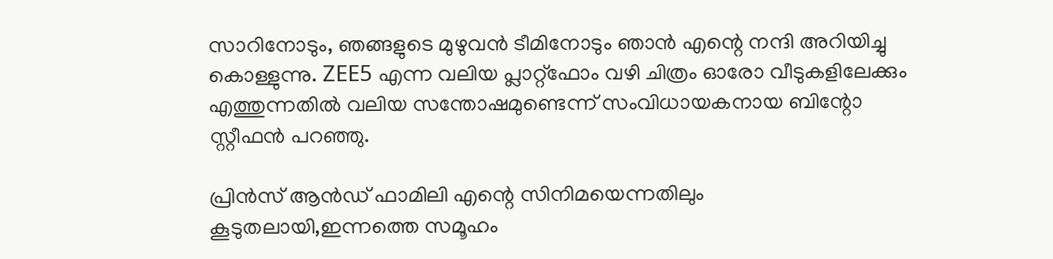സാറിനോടും, ഞങ്ങളുടെ മുഴുവൻ ടീമിനോടും ഞാൻ എന്റെ നന്ദി അറിയിച്ചു കൊള്ളുന്നു. ZEE5 എന്ന വലിയ പ്ലാറ്റ്‌ഫോം വഴി ചിത്രം ഓരോ വീടുകളിലേക്കും എത്തുന്നതിൽ വലിയ സന്തോഷമുണ്ടെന്ന് സംവിധായകനായ ബിന്റോ സ്റ്റീഫൻ പറഞ്ഞു.

പ്രിൻസ് ആൻഡ് ഫാമിലി എന്റെ സിനിമയെന്നതിലും കൂടുതലായി,ഇന്നത്തെ സമൂഹം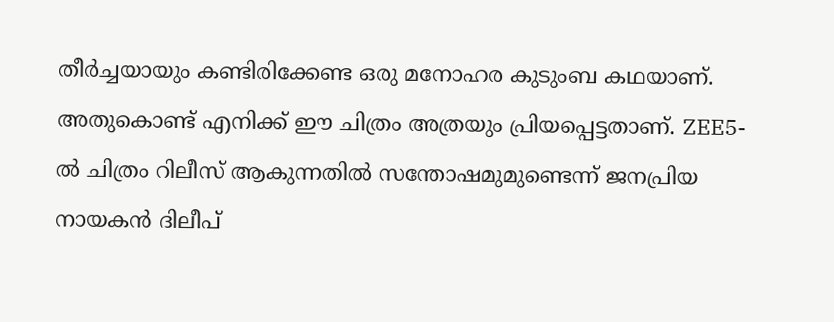തീർച്ചയായും കണ്ടിരിക്കേണ്ട ഒരു മനോഹര കുടുംബ കഥയാണ്. അതുകൊണ്ട് എനിക്ക് ഈ ചിത്രം അത്രയും പ്രിയപ്പെട്ടതാണ്. ZEE5-ൽ ചിത്രം റിലീസ് ആകുന്നതിൽ സന്തോഷമുമുണ്ടെന്ന് ജനപ്രിയ നായകൻ ദിലീപ്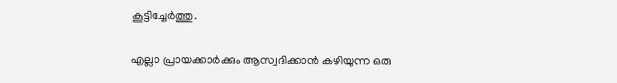കൂട്ടിച്ചേർത്തു.

എല്ലാ പ്രായക്കാർക്കും ആസ്വദിക്കാൻ കഴിയുന്ന ഒരു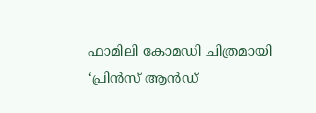ഫാമിലി കോമഡി ചിത്രമായി ‘പ്രിൻസ് ആൻഡ്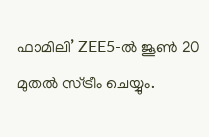ഫാമിലി’ ZEE5-ൽ ജൂൺ 20 മുതൽ സ്ട്രീം ചെയ്യും.